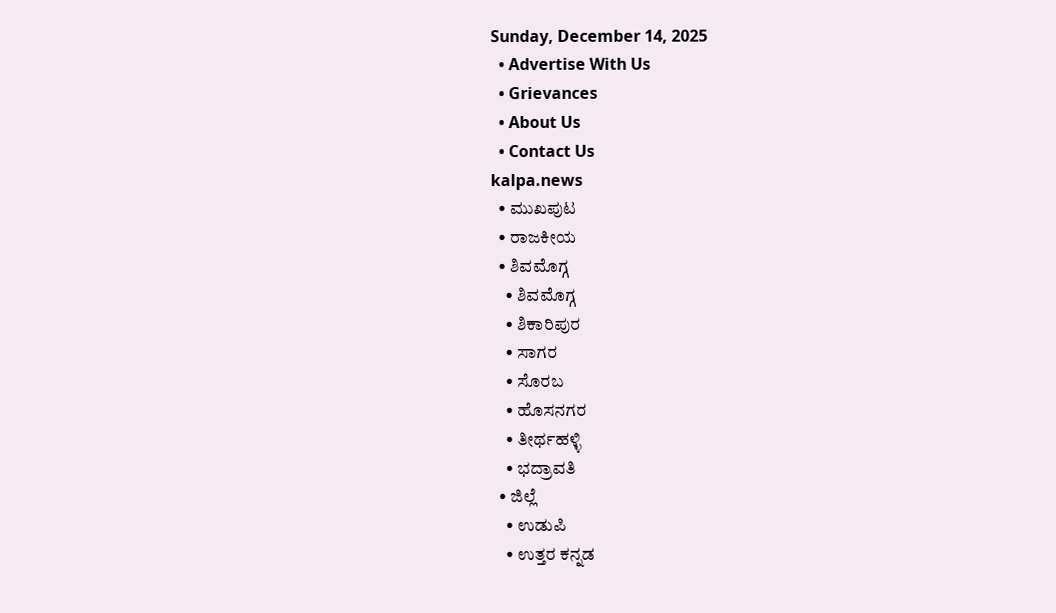Sunday, December 14, 2025
  • Advertise With Us
  • Grievances
  • About Us
  • Contact Us
kalpa.news
  • ಮುಖಪುಟ
  • ರಾಜಕೀಯ
  • ಶಿವಮೊಗ್ಗ
    • ಶಿವಮೊಗ್ಗ
    • ಶಿಕಾರಿಪುರ
    • ಸಾಗರ
    • ಸೊರಬ
    • ಹೊಸನಗರ
    • ತೀರ್ಥಹಳ್ಳಿ
    • ಭದ್ರಾವತಿ
  • ಜಿಲ್ಲೆ
    • ಉಡುಪಿ
    • ಉತ್ತರ ಕನ್ನಡ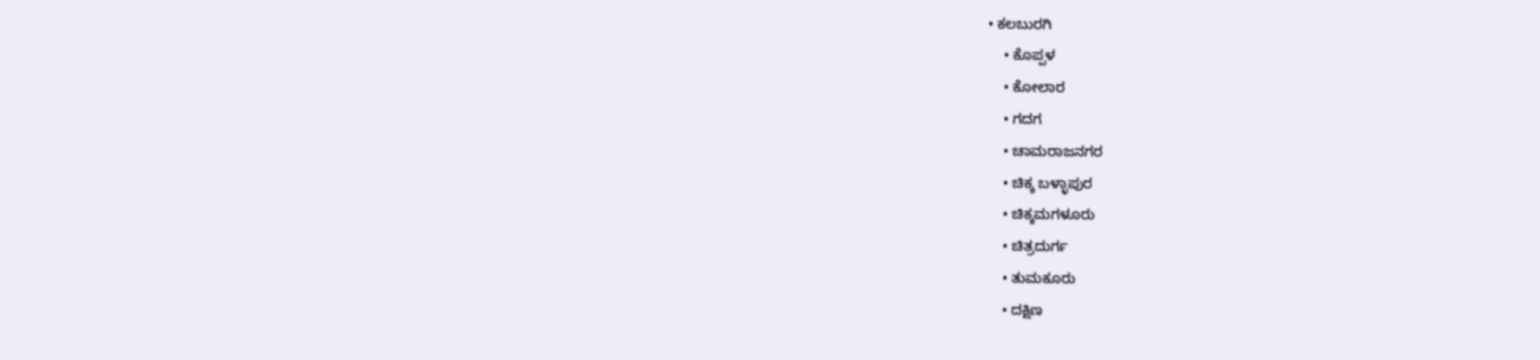• ಕಲಬುರಗಿ
    • ಕೊಪ್ಪಳ
    • ಕೋಲಾರ
    • ಗದಗ
    • ಚಾಮರಾಜನಗರ
    • ಚಿಕ್ಕ ಬಳ್ಳಾಪುರ
    • ಚಿಕ್ಕಮಗಳೂರು
    • ಚಿತ್ರದುರ್ಗ
    • ತುಮಕೂರು
    • ದಕ್ಷಿಣ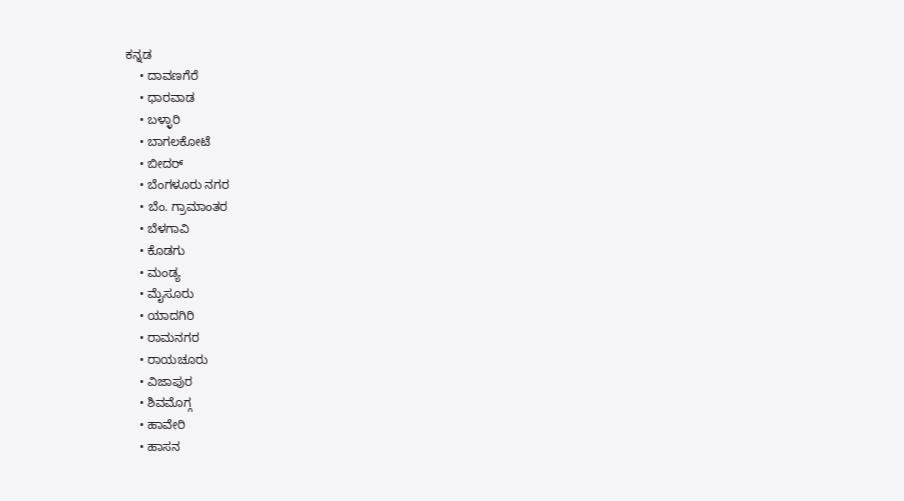ಕನ್ನಡ
    • ದಾವಣಗೆರೆ
    • ಧಾರವಾಡ
    • ಬಳ್ಳಾರಿ
    • ಬಾಗಲಕೋಟೆ
    • ಬೀದರ್
    • ಬೆಂಗಳೂರು ನಗರ
    • ಬೆಂ. ಗ್ರಾಮಾಂತರ
    • ಬೆಳಗಾವಿ
    • ಕೊಡಗು
    • ಮಂಡ್ಯ
    • ಮೈಸೂರು
    • ಯಾದಗಿರಿ
    • ರಾಮನಗರ
    • ರಾಯಚೂರು
    • ವಿಜಾಪುರ
    • ಶಿವಮೊಗ್ಗ
    • ಹಾವೇರಿ
    • ಹಾಸನ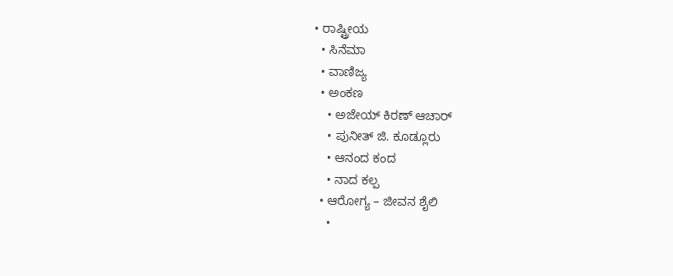• ರಾಷ್ಟ್ರೀಯ
  • ಸಿನೆಮಾ
  • ವಾಣಿಜ್ಯ
  • ಅಂಕಣ
    • ಅಜೇಯ್ ಕಿರಣ್ ಆಚಾರ್
    • ಪುನೀತ್ ಜಿ. ಕೂಡ್ಲೂರು
    • ಆನಂದ ಕಂದ
    • ನಾದ ಕಲ್ಪ
  • ಆರೋಗ್ಯ – ಜೀವನ ಶೈಲಿ
    •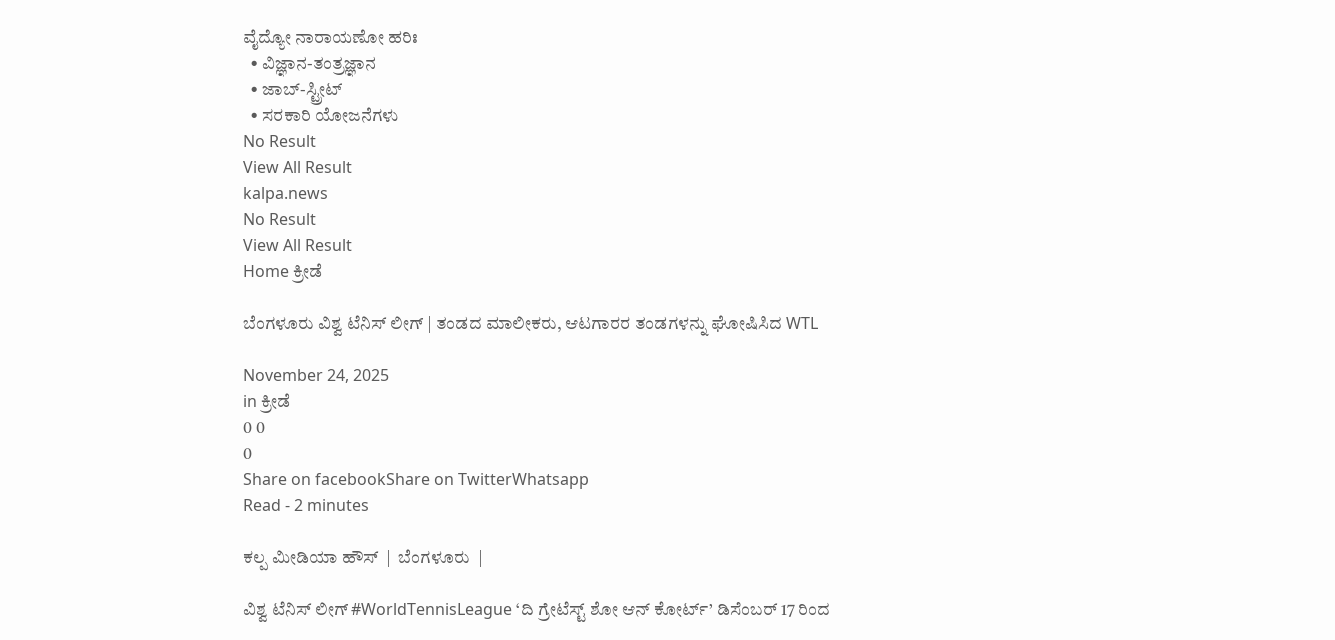ವೈದ್ಯೋ ನಾರಾಯಣೋ ಹರಿಃ
  • ವಿಜ್ಞಾನ-ತಂತ್ರಜ್ಞಾನ
  • ಜಾಬ್-ಸ್ಟ್ರೀಟ್
  • ಸರಕಾರಿ ಯೋಜನೆಗಳು
No Result
View All Result
kalpa.news
No Result
View All Result
Home ಕ್ರೀಡೆ

ಬೆಂಗಳೂರು ವಿಶ್ವ ಟೆನಿಸ್ ಲೀಗ್ | ತಂಡದ ಮಾಲೀಕರು, ಆಟಗಾರರ ತಂಡಗಳನ್ನು ಘೋಷಿಸಿದ WTL

November 24, 2025
in ಕ್ರೀಡೆ
0 0
0
Share on facebookShare on TwitterWhatsapp
Read - 2 minutes

ಕಲ್ಪ ಮೀಡಿಯಾ ಹೌಸ್  |  ಬೆಂಗಳೂರು  |

ವಿಶ್ವ ಟೆನಿಸ್ ಲೀಗ್ #WorldTennisLeague ‘ದಿ ಗ್ರೇಟೆಸ್ಟ್ ಶೋ ಆನ್ ಕೋರ್ಟ್’ ಡಿಸೆಂಬರ್ 17 ರಿಂದ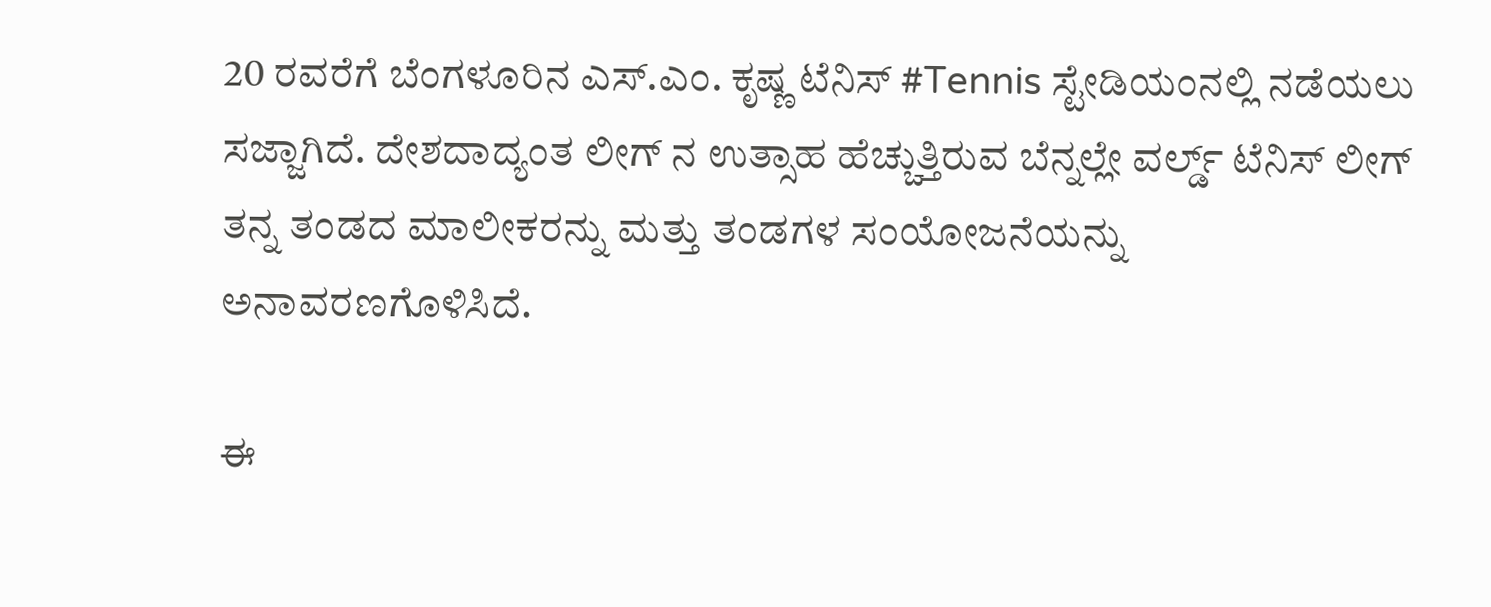20 ರವರೆಗೆ ಬೆಂಗಳೂರಿನ ಎಸ್‌.ಎಂ. ಕೃಷ್ಣ ಟೆನಿಸ್ #Tennis ಸ್ಟೇಡಿಯಂನಲ್ಲಿ ನಡೆಯಲು ಸಜ್ಜಾಗಿದೆ. ದೇಶದಾದ್ಯಂತ ಲೀಗ್ ನ ಉತ್ಸಾಹ ಹೆಚ್ಚುತ್ತಿರುವ ಬೆನ್ನಲ್ಲೇ ವರ್ಲ್ಡ್ ಟೆನಿಸ್ ಲೀಗ್ ತನ್ನ ತಂಡದ ಮಾಲೀಕರನ್ನು ಮತ್ತು ತಂಡಗಳ ಸಂಯೋಜನೆಯನ್ನು ಅನಾವರಣಗೊಳಿಸಿದೆ.

ಈ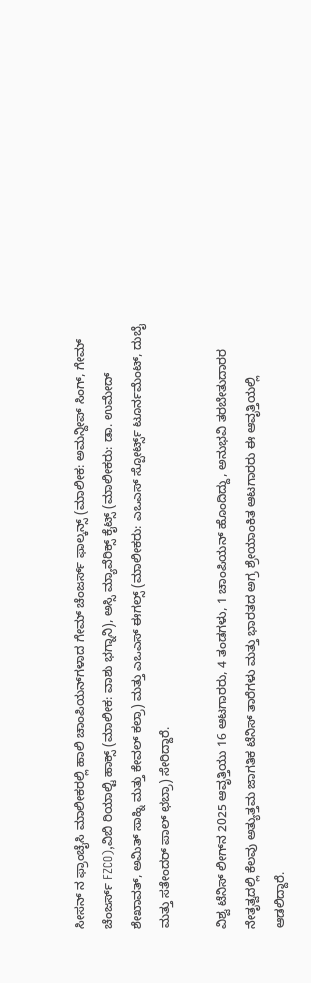ಸೀಸನ್ ನ ಫ್ರಾಂಚೈಸಿ ಮಾಲೀಕರಲ್ಲಿ ಹಾಲಿ ಚಾಂಪಿಯನ್‌ಗಳಾದ ಗೇಮ್ ಚೆಂಜರ್ಸ್ ಫಾಲ್ಕನ್ಸ್ (ಮಾಲೀಕ: ಅಮನ್ದೀಪ್ ಸಿಂಗ್, ಗೇಮ್ ಚೆಂಜರ್ಸ್ FZCO),ವಿಬಿ ರಿಯಾಲ್ಟಿ ಹಾಕ್ಸ್ (ಮಾಲೀಕ: ವಾಶು ಭಗ್ನಾನಿ), ಅಸ್ಸಿ ಮ್ಯಾವೆರಿಕ್ಸ್ ಕೈಟ್ಸ್ (ಮಾಲೀಕರು: ಡಾ. ಉಮೇದ್ ಶೇಖಾವತ್, ಅಮಿತ್ ಸಾಹ್ನಿ ಮತ್ತು ಕೇವಲ್ ಕಲ್ರಾ) ಮತ್ತು ಎಒಎಸ್ ಈಗಲ್ಸ್ (ಮಾಲೀಕರು: ಎಒಎಸ್ ಸ್ಪೋರ್ಟ್ಸ್ ಟೂರ್ನಮೆಂಟ್, ದುಬೈ ಮತ್ತು ಸತೇಂದರ್ ಪಾಲ್ ಛಬ್ರಾ) ಸೇರಿದ್ದಾರೆ.

ವಿಶ್ವ ಟೆನಿಸ್ ಲೀಗ್‌ನ 2025 ಆವೃತ್ತಿಯು 16 ಆಟಗಾರರು, 4 ತಂಡಗಳು, 1 ಚಾಂಪಿಯನ್ ಹೊಂದಿದ್ದು, ಅನುಭವಿ ತರಬೇತುದಾರರ ನೇತೃತ್ವದಲ್ಲಿ ಕೆಲವು ಅತ್ಯುತ್ತಮ ಜಾಗತಿಕ ಟೆನಿಸ್ ತಾರೆಗಳು ಮತ್ತು ಭಾರತದ ಅಗ್ರ ಶ್ರೇಯಾಂಕಿತ ಆಟಗಾರರು ಈ ಆವೃತ್ತಿಯಲ್ಲಿ ಆಡಲಿದ್ದಾರೆ.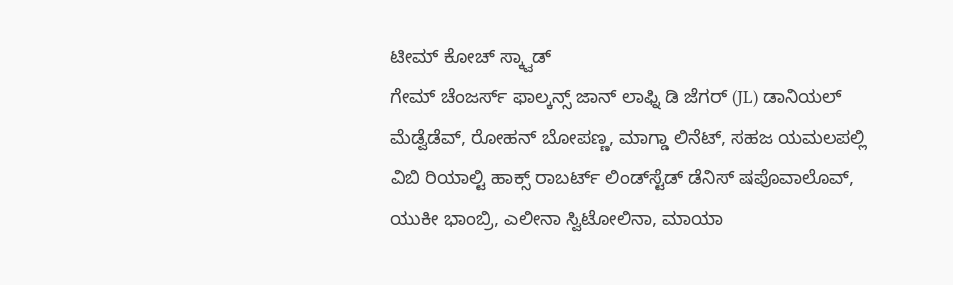ಟೀಮ್ ಕೋಚ್ ಸ್ಕ್ವಾಡ್
ಗೇಮ್ ಚೆಂಜರ್ಸ್ ಫಾಲ್ಕನ್ಸ್ ಜಾನ್ ಲಾಫ್ನಿ ಡಿ ಜೆಗರ್ (JL) ಡಾನಿಯಲ್ ಮೆಡ್ವೆಡೆವ್, ರೋಹನ್ ಬೋಪಣ್ಣ, ಮಾಗ್ಡಾ ಲಿನೆಟ್, ಸಹಜ ಯಮಲಪಲ್ಲಿ
ವಿಬಿ ರಿಯಾಲ್ಟಿ ಹಾಕ್ಸ್ ರಾಬರ್ಟ್ ಲಿಂಡ್‌ಸ್ಟೆಡ್ ಡೆನಿಸ್ ಷಪೊವಾಲೊವ್, ಯುಕೀ ಭಾಂಬ್ರಿ, ಎಲೀನಾ ಸ್ವಿಟೋಲಿನಾ, ಮಾಯಾ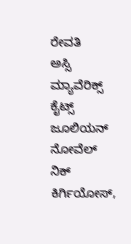ರೇವತಿ
ಅಸ್ಸಿ ಮ್ಯಾವೆರಿಕ್ಸ್ ಕೈಟ್ಸ್ ಜೂಲಿಯನ್ ನೋವೆಲ್ ನಿಕ್ ಕಿರ್ಗಿಯೋಸ್,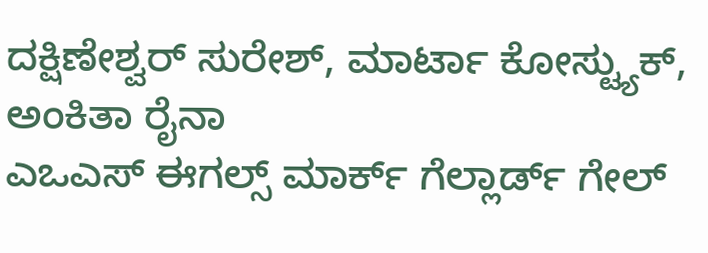ದಕ್ಷಿಣೇಶ್ವರ್ ಸುರೇಶ್, ಮಾರ್ಟಾ ಕೋಸ್ಟ್ಯುಕ್, ಅಂಕಿತಾ ರೈನಾ
ಎಒಎಸ್ ಈಗಲ್ಸ್ ಮಾರ್ಕ್ ಗೆಲ್ಲಾರ್ಡ್ ಗೇಲ್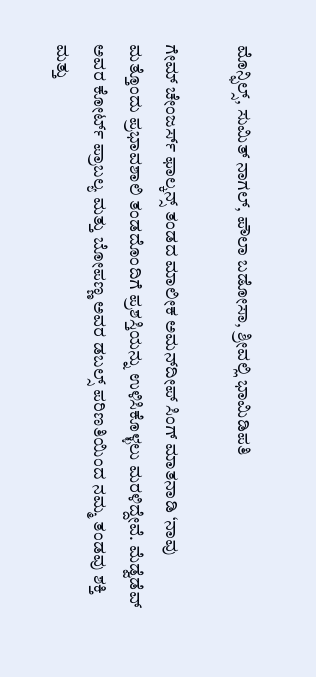ಮೊನ್ಫಿಲ್ಸ್, ಸುಮಿತ್ ನಾಗಲ್, ಪೌಲಾ ಬಡೋಸಾ, ಶ್ರೀವಲ್ಲಿ ಭಾಮಿಡಿಪತಿ

ಗೇಮ್ ಚೇಂಜರ್ಸ್ ಫಾಲ್ಕನ್ಸ್‌ ತಂಡದ ಮಾಲೀಕ ಅಮನ್‌ದೀಪ್ ಸಿಂಗ್ ಮಾತನಾಡಿ ‘ನಾವು ಮತ್ತೊಂದು ಪ್ರಭಾವಶಾಲಿ ತಂಡದೊಂದಿಗೆ ಪ್ರಶಸ್ತಿಯನ್ನು ಉಳಿಸಿಕೊಳ್ಳಲು ಮರಳಿದ್ದೇವೆ. ಮೆಡ್ವೆಡೆವ್ ಅವರ ಕೋರ್ಟ್ ಪ್ರಾಬಲ್ಯ ಮತ್ತು ಬೋಪಣ್ಣ ಅವರ ಡಬಲ್ಸ್ ಪರಿಣತಿಯಿಂದ ನಮ್ಮ ತಂಡವು ಶಕ್ತಿ ಮತ್ತು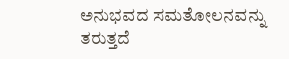ಅನುಭವದ ಸಮತೋಲನವನ್ನು ತರುತ್ತದೆ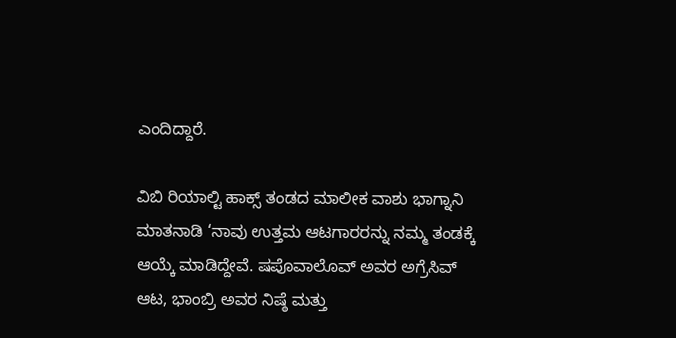ಎಂದಿದ್ದಾರೆ.

ವಿಬಿ ರಿಯಾಲ್ಟಿ ಹಾಕ್ಸ್ ತಂಡದ ಮಾಲೀಕ ವಾಶು ಭಾಗ್ನಾನಿ ಮಾತನಾಡಿ ‘ನಾವು ಉತ್ತಮ ಆಟಗಾರರನ್ನು ನಮ್ಮ ತಂಡಕ್ಕೆ ಆಯ್ಕೆ ಮಾಡಿದ್ದೇವೆ. ಷಪೊವಾಲೊವ್ ಅವರ ಅಗ್ರೆಸಿವ್ ಆಟ, ಭಾಂಬ್ರಿ ಅವರ ನಿಷ್ಠೆ ಮತ್ತು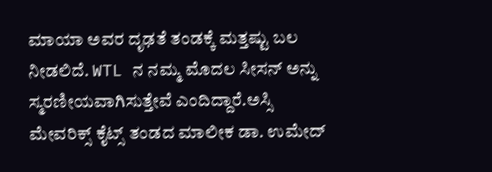ಮಾಯಾ ಅವರ ದೃಢತೆ ತಂಡಕ್ಕೆ ಮತ್ತಷ್ಟು ಬಲ ನೀಡಲಿದೆ. WTL ನ ನಮ್ಮ ಮೊದಲ ಸೀಸನ್ ಅನ್ನು ಸ್ಮರಣೀಯವಾಗಿಸುತ್ತೇವೆ ಎಂದಿದ್ದಾರೆ.ಅಸ್ಸಿ ಮೇವರಿಕ್ಸ್ ಕೈಟ್ಸ್‌ ತಂಡದ ಮಾಲೀಕ ಡಾ. ಉಮೇದ್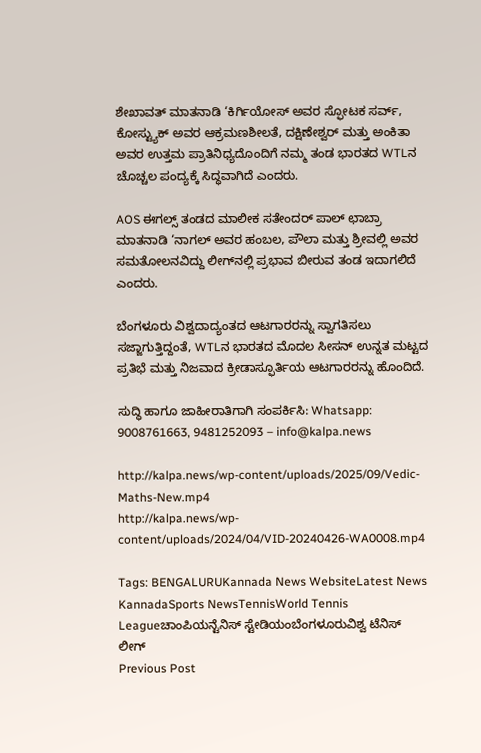ಶೇಖಾವತ್ ಮಾತನಾಡಿ ‘ಕಿರ್ಗಿಯೋಸ್ ಅವರ ಸ್ಫೋಟಕ ಸರ್ವ್, ಕೋಸ್ಟ್ಯುಕ್ ಅವರ ಆಕ್ರಮಣಶೀಲತೆ, ದಕ್ಷಿಣೇಶ್ವರ್ ಮತ್ತು ಅಂಕಿತಾ ಅವರ ಉತ್ತಮ ಪ್ರಾತಿನಿಧ್ಯದೊಂದಿಗೆ ನಮ್ಮ ತಂಡ ಭಾರತದ WTLನ ಚೊಚ್ಚಲ ಪಂದ್ಯಕ್ಕೆ ಸಿದ್ಧವಾಗಿದೆ ಎಂದರು.

AOS ಈಗಲ್ಸ್ ತಂಡದ ಮಾಲೀಕ ಸತೇಂದರ್ ಪಾಲ್ ಛಾಬ್ರಾ ಮಾತನಾಡಿ ‘ನಾಗಲ್ ಅವರ ಹಂಬಲ, ಪೌಲಾ ಮತ್ತು ಶ್ರೀವಲ್ಲಿ ಅವರ ಸಮತೋಲನವಿದ್ದು ಲೀಗ್‌ನಲ್ಲಿ ಪ್ರಭಾವ ಬೀರುವ ತಂಡ ಇದಾಗಲಿದೆ ಎಂದರು.

ಬೆಂಗಳೂರು ವಿಶ್ವದಾದ್ಯಂತದ ಆಟಗಾರರನ್ನು ಸ್ವಾಗತಿಸಲು ಸಜ್ಜಾಗುತ್ತಿದ್ದಂತೆ, WTLನ ಭಾರತದ ಮೊದಲ ಸೀಸನ್ ಉನ್ನತ ಮಟ್ಟದ ಪ್ರತಿಭೆ ಮತ್ತು ನಿಜವಾದ ಕ್ರೀಡಾಸ್ಫೂರ್ತಿಯ ಆಟಗಾರರನ್ನು ಹೊಂದಿದೆ.

ಸುದ್ಧಿ ಹಾಗೂ ಜಾಹೀರಾತಿಗಾಗಿ ಸಂಪರ್ಕಿಸಿ: Whatsapp: 9008761663, 9481252093 – info@kalpa.news

http://kalpa.news/wp-content/uploads/2025/09/Vedic-Maths-New.mp4
http://kalpa.news/wp-content/uploads/2024/04/VID-20240426-WA0008.mp4

Tags: BENGALURUKannada News WebsiteLatest News KannadaSports NewsTennisWorld Tennis Leagueಚಾಂಪಿಯನ್ಟೆನಿಸ್ ಸ್ಟೇಡಿಯಂಬೆಂಗಳೂರುವಿಶ್ವ ಟೆನಿಸ್ ಲೀಗ್
Previous Post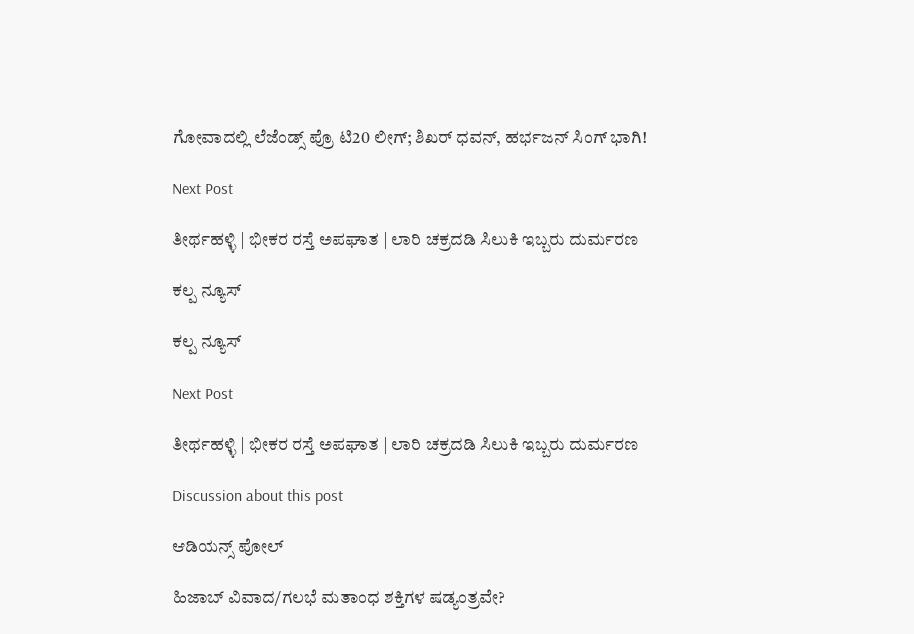ಗೋವಾದಲ್ಲಿ ಲೆಜೆಂಡ್ಸ್ ಪ್ರೊ ಟಿ20 ಲೀಗ್; ಶಿಖರ್ ಧವನ್, ಹರ್ಭಜನ್ ಸಿಂಗ್ ಭಾಗಿ!

Next Post

ತೀರ್ಥಹಳ್ಳಿ | ಭೀಕರ ರಸ್ತೆ ಅಪಘಾತ | ಲಾರಿ ಚಕ್ರದಡಿ ಸಿಲುಕಿ ಇಬ್ಬರು ದುರ್ಮರಣ

ಕಲ್ಪ ನ್ಯೂಸ್

ಕಲ್ಪ ನ್ಯೂಸ್

Next Post

ತೀರ್ಥಹಳ್ಳಿ | ಭೀಕರ ರಸ್ತೆ ಅಪಘಾತ | ಲಾರಿ ಚಕ್ರದಡಿ ಸಿಲುಕಿ ಇಬ್ಬರು ದುರ್ಮರಣ

Discussion about this post

ಆಡಿಯನ್ಸ್ ಪೋಲ್

ಹಿಜಾಬ್ ವಿವಾದ/ಗಲಭೆ ಮತಾಂಧ ಶಕ್ತಿಗಳ ಷಡ್ಯಂತ್ರವೇ?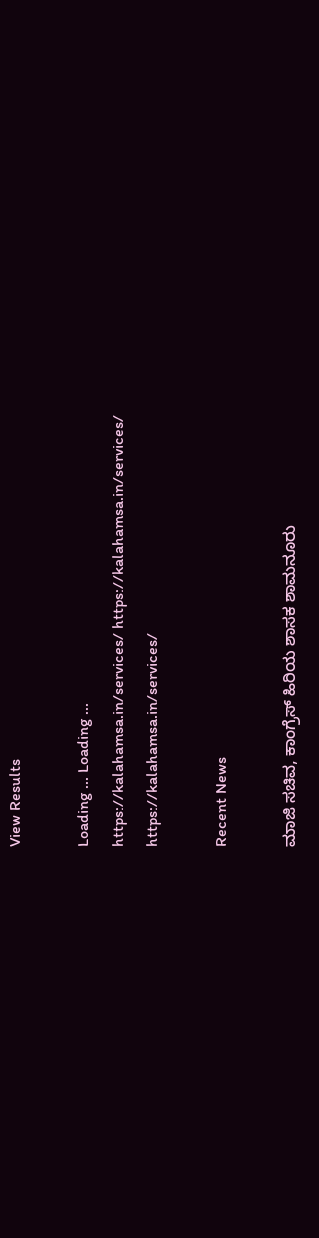View Results

Loading ... Loading ...
https://kalahamsa.in/services/ https://kalahamsa.in/services/ https://kalahamsa.in/services/

Recent News

ಮಾಜಿ ಸಚಿವ, ಕಾಂಗ್ರೆಸ್ ಹಿರಿಯ ಶಾಸಕ ಶಾಮನೂರು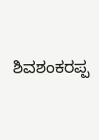ಶಿವಶಂಕರಪ್ಪ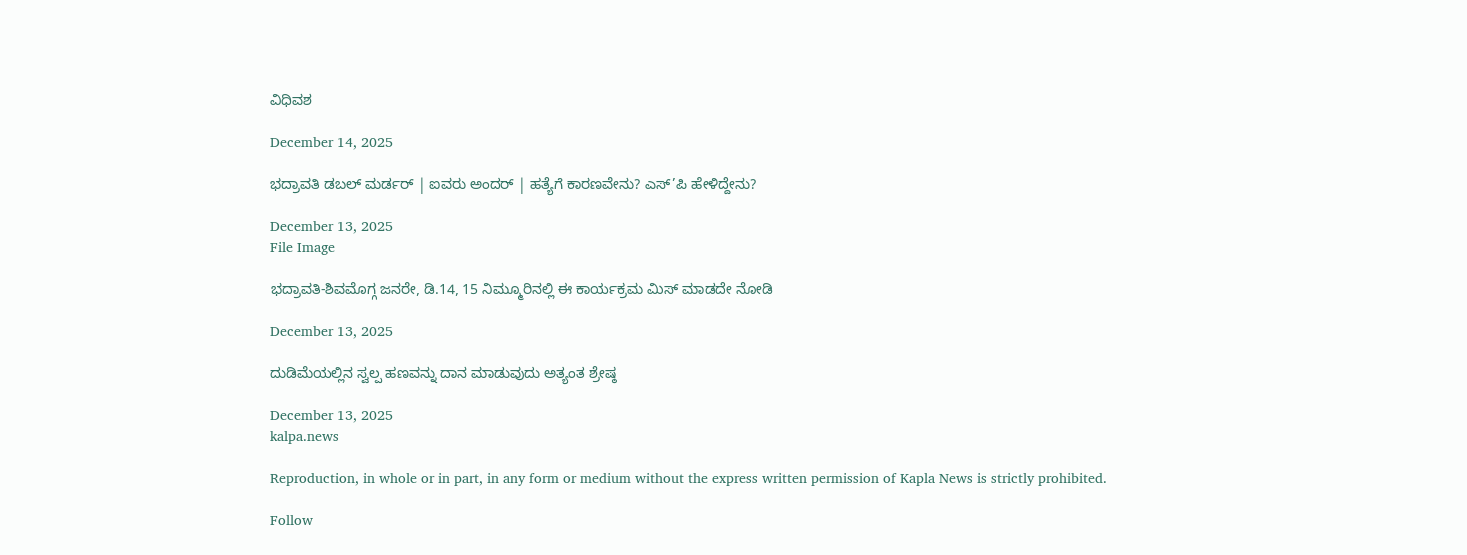ವಿಧಿವಶ

December 14, 2025

ಭದ್ರಾವತಿ ಡಬಲ್ ಮರ್ಡರ್ | ಐವರು ಅಂದರ್ | ಹತ್ಯೆಗೆ ಕಾರಣವೇನು? ಎಸ್’ಪಿ ಹೇಳಿದ್ದೇನು?

December 13, 2025
File Image

ಭದ್ರಾವತಿ-ಶಿವಮೊಗ್ಗ ಜನರೇ, ಡಿ.14, 15 ನಿಮ್ಮೂರಿನಲ್ಲಿ ಈ ಕಾರ್ಯಕ್ರಮ ಮಿಸ್ ಮಾಡದೇ ನೋಡಿ

December 13, 2025

ದುಡಿಮೆಯಲ್ಲಿನ ಸ್ವಲ್ಪ ಹಣವನ್ನು ದಾನ ಮಾಡುವುದು ಅತ್ಯಂತ ಶ್ರೇಷ್ಠ

December 13, 2025
kalpa.news

Reproduction, in whole or in part, in any form or medium without the express written permission of Kapla News is strictly prohibited.

Follow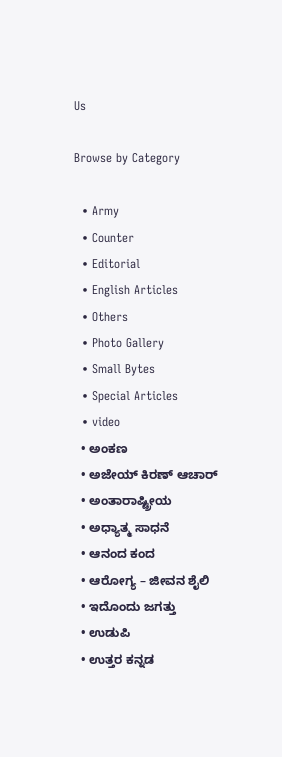Us

Browse by Category

  • Army
  • Counter
  • Editorial
  • English Articles
  • Others
  • Photo Gallery
  • Small Bytes
  • Special Articles
  • video
  • ಅಂಕಣ
  • ಅಜೇಯ್ ಕಿರಣ್ ಆಚಾರ್
  • ಅಂತಾರಾಷ್ಟ್ರೀಯ
  • ಅಧ್ಯಾತ್ಮ ಸಾಧನೆ
  • ಆನಂದ ಕಂದ
  • ಆರೋಗ್ಯ – ಜೀವನ ಶೈಲಿ
  • ಇದೊಂದು ಜಗತ್ತು
  • ಉಡುಪಿ
  • ಉತ್ತರ ಕನ್ನಡ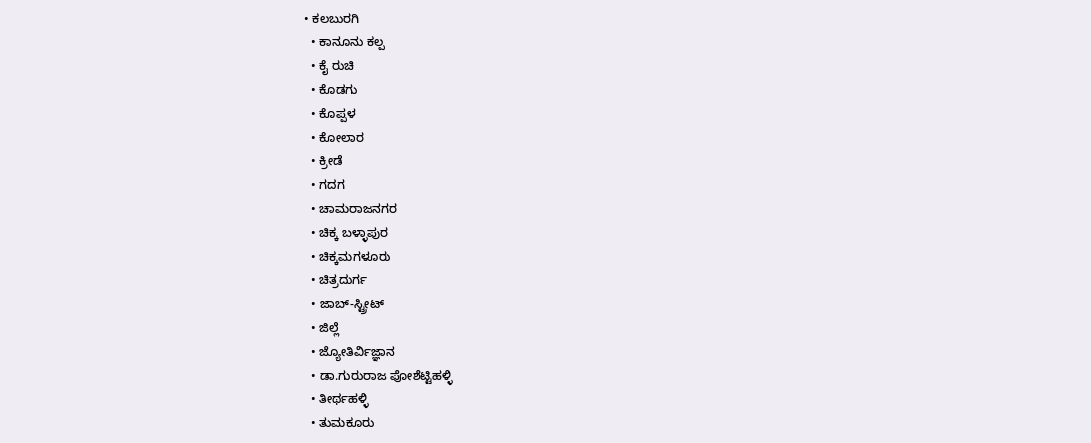• ಕಲಬುರಗಿ
  • ಕಾನೂನು ಕಲ್ಪ
  • ಕೈ ರುಚಿ
  • ಕೊಡಗು
  • ಕೊಪ್ಪಳ
  • ಕೋಲಾರ
  • ಕ್ರೀಡೆ
  • ಗದಗ
  • ಚಾಮರಾಜನಗರ
  • ಚಿಕ್ಕ ಬಳ್ಳಾಪುರ
  • ಚಿಕ್ಕಮಗಳೂರು
  • ಚಿತ್ರದುರ್ಗ
  • ಜಾಬ್-ಸ್ಟ್ರೀಟ್
  • ಜಿಲ್ಲೆ
  • ಜ್ಯೋತಿರ್ವಿಜ್ಞಾನ
  • ಡಾ.ಗುರುರಾಜ ಪೋಶೆಟ್ಟಿಹಳ್ಳಿ
  • ತೀರ್ಥಹಳ್ಳಿ
  • ತುಮಕೂರು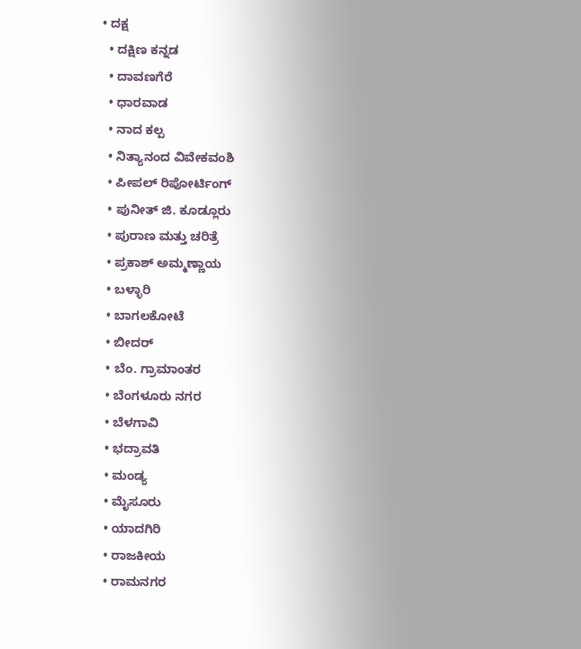• ದಕ್ಷ
  • ದಕ್ಷಿಣ ಕನ್ನಡ
  • ದಾವಣಗೆರೆ
  • ಧಾರವಾಡ
  • ನಾದ ಕಲ್ಪ
  • ನಿತ್ಯಾನಂದ ವಿವೇಕವಂಶಿ
  • ಪೀಪಲ್ ರಿಪೋರ್ಟಿಂಗ್
  • ಪುನೀತ್ ಜಿ. ಕೂಡ್ಲೂರು
  • ಪುರಾಣ ಮತ್ತು ಚರಿತ್ರೆ
  • ಪ್ರಕಾಶ್ ಅಮ್ಮಣ್ಣಾಯ
  • ಬಳ್ಳಾರಿ
  • ಬಾಗಲಕೋಟೆ
  • ಬೀದರ್
  • ಬೆಂ. ಗ್ರಾಮಾಂತರ
  • ಬೆಂಗಳೂರು ನಗರ
  • ಬೆಳಗಾವಿ
  • ಭದ್ರಾವತಿ
  • ಮಂಡ್ಯ
  • ಮೈಸೂರು
  • ಯಾದಗಿರಿ
  • ರಾಜಕೀಯ
  • ರಾಮನಗರ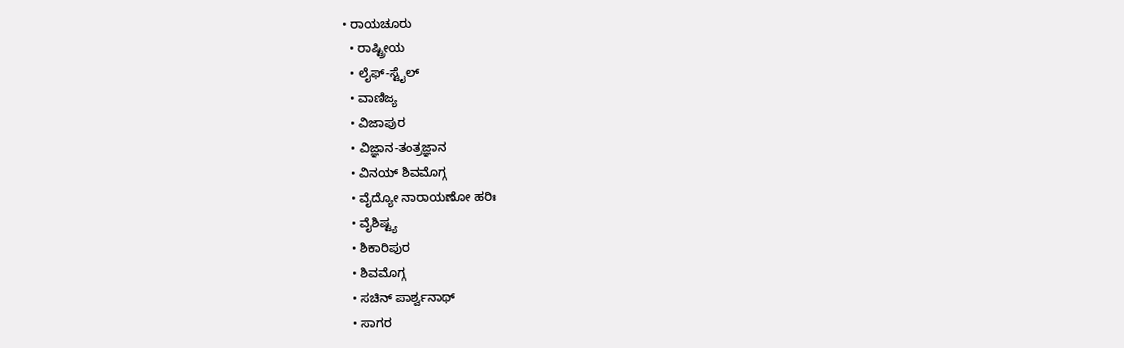• ರಾಯಚೂರು
  • ರಾಷ್ಟ್ರೀಯ
  • ಲೈಫ್-ಸ್ಟೈಲ್
  • ವಾಣಿಜ್ಯ
  • ವಿಜಾಪುರ
  • ವಿಜ್ಞಾನ-ತಂತ್ರಜ್ಞಾನ
  • ವಿನಯ್ ಶಿವಮೊಗ್ಗ
  • ವೈದ್ಯೋ ನಾರಾಯಣೋ ಹರಿಃ
  • ವೈಶಿಷ್ಟ್ಯ
  • ಶಿಕಾರಿಪುರ
  • ಶಿವಮೊಗ್ಗ
  • ಸಚಿನ್ ಪಾರ್ಶ್ವನಾಥ್
  • ಸಾಗರ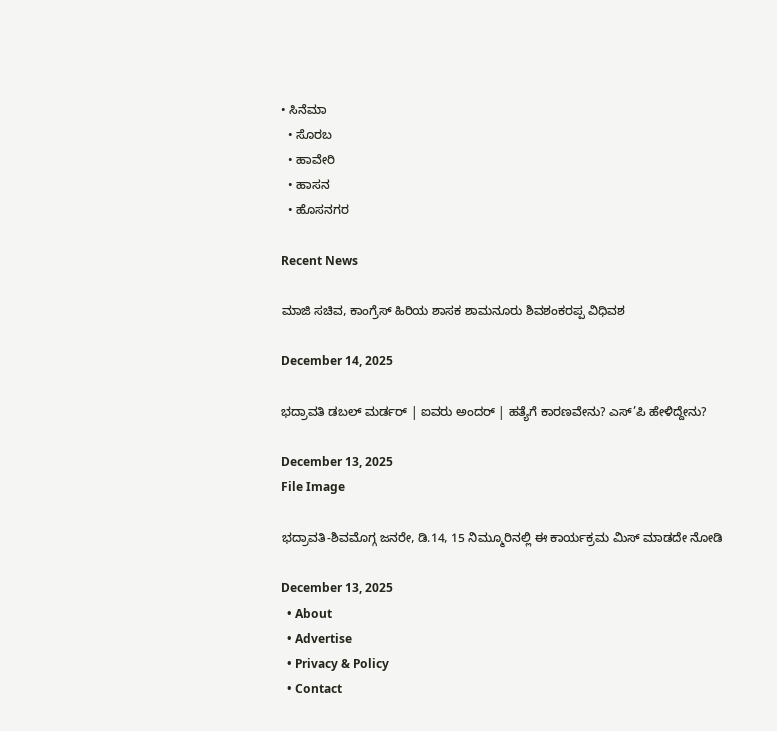• ಸಿನೆಮಾ
  • ಸೊರಬ
  • ಹಾವೇರಿ
  • ಹಾಸನ
  • ಹೊಸನಗರ

Recent News

ಮಾಜಿ ಸಚಿವ, ಕಾಂಗ್ರೆಸ್ ಹಿರಿಯ ಶಾಸಕ ಶಾಮನೂರು ಶಿವಶಂಕರಪ್ಪ ವಿಧಿವಶ

December 14, 2025

ಭದ್ರಾವತಿ ಡಬಲ್ ಮರ್ಡರ್ | ಐವರು ಅಂದರ್ | ಹತ್ಯೆಗೆ ಕಾರಣವೇನು? ಎಸ್’ಪಿ ಹೇಳಿದ್ದೇನು?

December 13, 2025
File Image

ಭದ್ರಾವತಿ-ಶಿವಮೊಗ್ಗ ಜನರೇ, ಡಿ.14, 15 ನಿಮ್ಮೂರಿನಲ್ಲಿ ಈ ಕಾರ್ಯಕ್ರಮ ಮಿಸ್ ಮಾಡದೇ ನೋಡಿ

December 13, 2025
  • About
  • Advertise
  • Privacy & Policy
  • Contact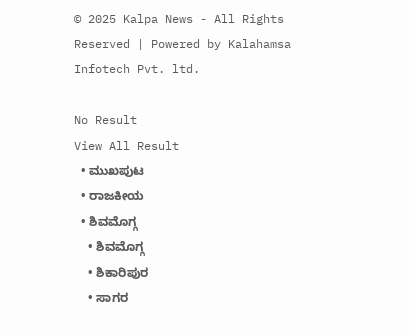© 2025 Kalpa News - All Rights Reserved | Powered by Kalahamsa Infotech Pvt. ltd.

No Result
View All Result
  • ಮುಖಪುಟ
  • ರಾಜಕೀಯ
  • ಶಿವಮೊಗ್ಗ
    • ಶಿವಮೊಗ್ಗ
    • ಶಿಕಾರಿಪುರ
    • ಸಾಗರ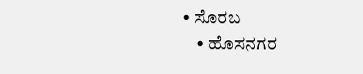• ಸೊರಬ
    • ಹೊಸನಗರ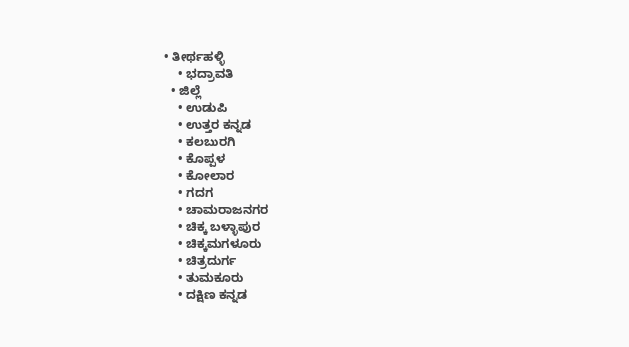• ತೀರ್ಥಹಳ್ಳಿ
    • ಭದ್ರಾವತಿ
  • ಜಿಲ್ಲೆ
    • ಉಡುಪಿ
    • ಉತ್ತರ ಕನ್ನಡ
    • ಕಲಬುರಗಿ
    • ಕೊಪ್ಪಳ
    • ಕೋಲಾರ
    • ಗದಗ
    • ಚಾಮರಾಜನಗರ
    • ಚಿಕ್ಕ ಬಳ್ಳಾಪುರ
    • ಚಿಕ್ಕಮಗಳೂರು
    • ಚಿತ್ರದುರ್ಗ
    • ತುಮಕೂರು
    • ದಕ್ಷಿಣ ಕನ್ನಡ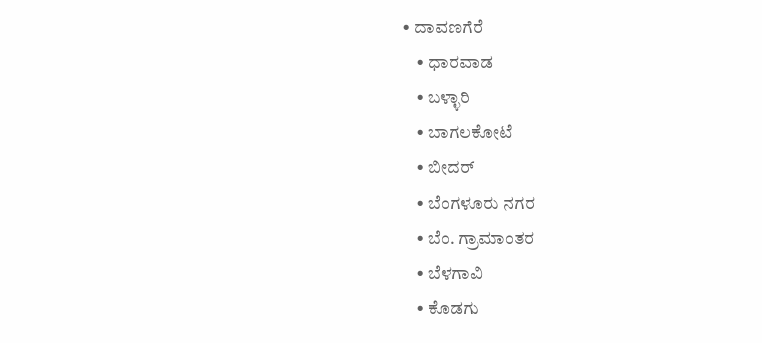• ದಾವಣಗೆರೆ
    • ಧಾರವಾಡ
    • ಬಳ್ಳಾರಿ
    • ಬಾಗಲಕೋಟೆ
    • ಬೀದರ್
    • ಬೆಂಗಳೂರು ನಗರ
    • ಬೆಂ. ಗ್ರಾಮಾಂತರ
    • ಬೆಳಗಾವಿ
    • ಕೊಡಗು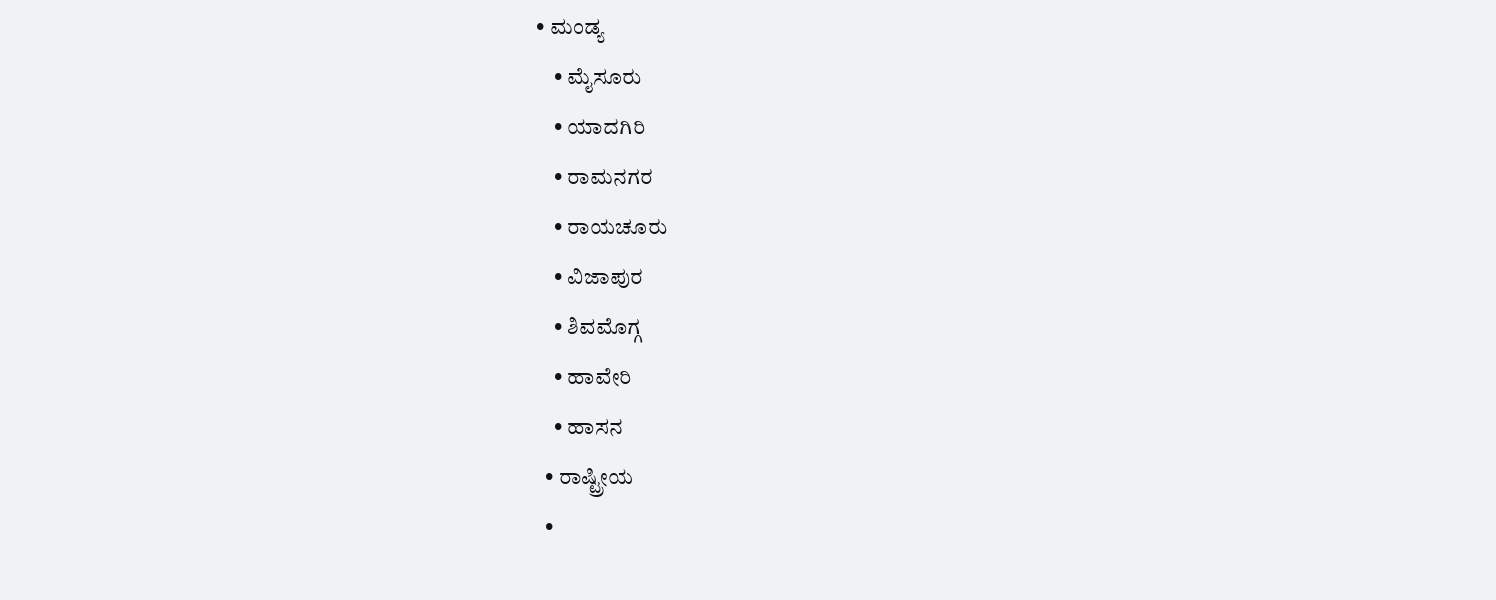• ಮಂಡ್ಯ
    • ಮೈಸೂರು
    • ಯಾದಗಿರಿ
    • ರಾಮನಗರ
    • ರಾಯಚೂರು
    • ವಿಜಾಪುರ
    • ಶಿವಮೊಗ್ಗ
    • ಹಾವೇರಿ
    • ಹಾಸನ
  • ರಾಷ್ಟ್ರೀಯ
  •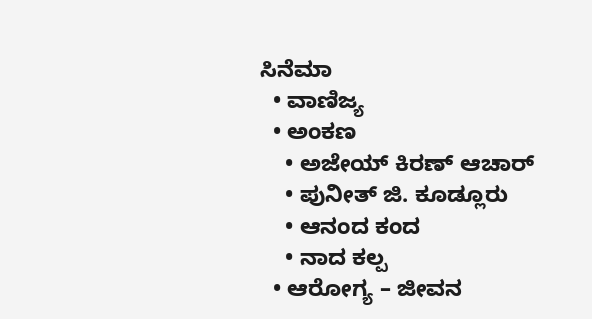ಸಿನೆಮಾ
  • ವಾಣಿಜ್ಯ
  • ಅಂಕಣ
    • ಅಜೇಯ್ ಕಿರಣ್ ಆಚಾರ್
    • ಪುನೀತ್ ಜಿ. ಕೂಡ್ಲೂರು
    • ಆನಂದ ಕಂದ
    • ನಾದ ಕಲ್ಪ
  • ಆರೋಗ್ಯ – ಜೀವನ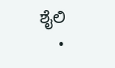ಶೈಲಿ
    •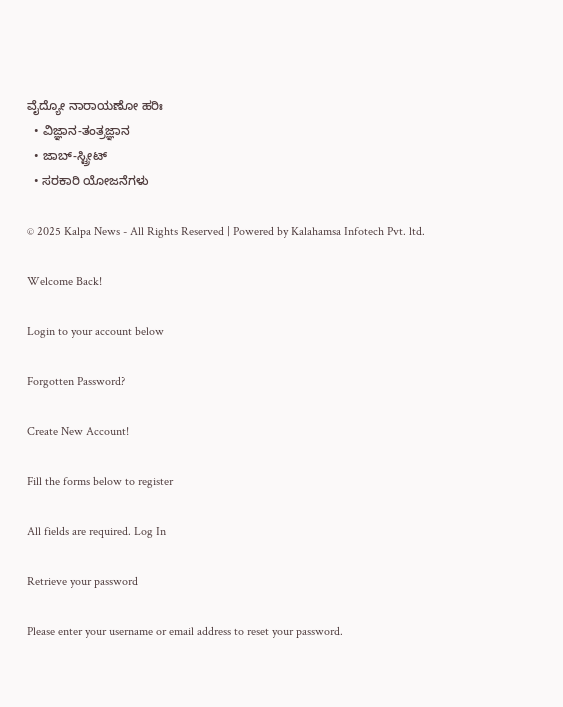ವೈದ್ಯೋ ನಾರಾಯಣೋ ಹರಿಃ
  • ವಿಜ್ಞಾನ-ತಂತ್ರಜ್ಞಾನ
  • ಜಾಬ್-ಸ್ಟ್ರೀಟ್
  • ಸರಕಾರಿ ಯೋಜನೆಗಳು

© 2025 Kalpa News - All Rights Reserved | Powered by Kalahamsa Infotech Pvt. ltd.

Welcome Back!

Login to your account below

Forgotten Password?

Create New Account!

Fill the forms below to register

All fields are required. Log In

Retrieve your password

Please enter your username or email address to reset your password.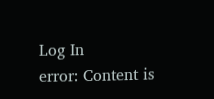Log In
error: Content is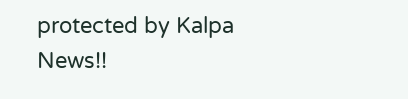protected by Kalpa News!!